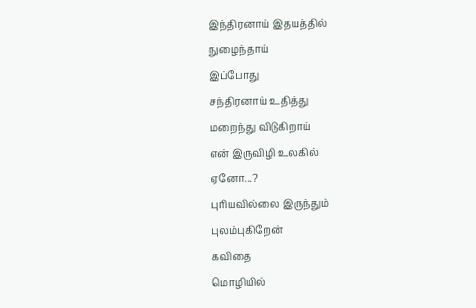இந்திரனாய் இதயத்தில்
நுழைந்தாய்
இப்போது
சந்திரனாய் உதித்து
மறைந்து விடுகிறாய்
என் இருவிழி உலகில்
ஏனோ...?
புரியவில்லை இருந்தும்
புலம்புகிறேன்
கவிதை
மொழியில்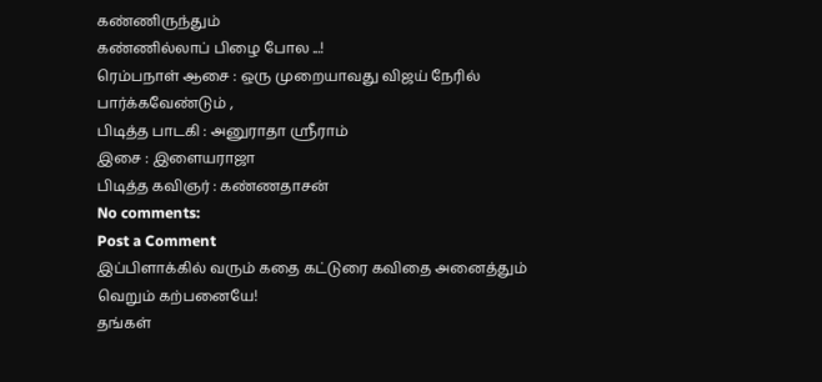கண்ணிருந்தும்
கண்ணில்லாப் பிழை போல ...!
ரெம்பநாள் ஆசை : ஒரு முறையாவது விஜய் நேரில் பார்க்கவேண்டும் ,
பிடித்த பாடகி : அனுராதா ஸ்ரீராம்
இசை : இளையராஜா
பிடித்த கவிஞர் : கண்ணதாசன்
No comments:
Post a Comment
இப்பிளாக்கில் வரும் கதை கட்டுரை கவிதை அனைத்தும்
வெறும் கற்பனையே!
தங்கள்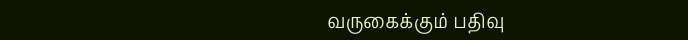வருகைக்கும் பதிவு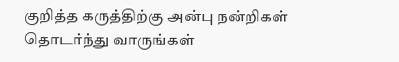குறித்த கருத்திற்கு அன்பு நன்றிகள்
தொடர்ந்து வாருங்கள்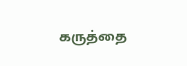கருத்தை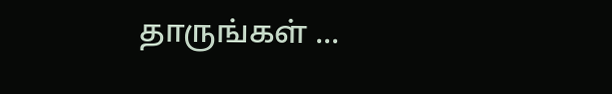தாருங்கள் ...